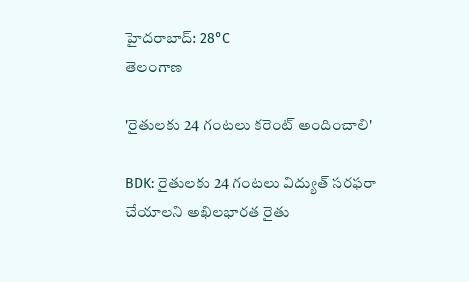హైదరాబాద్: 28°C
తెలంగాణ

'రైతులకు 24 గంటలు కరెంట్ అందించాలి'

BDK: రైతులకు 24 గంటలు విద్యుత్ సరఫరా చేయాలని అఖిలభారత రైతు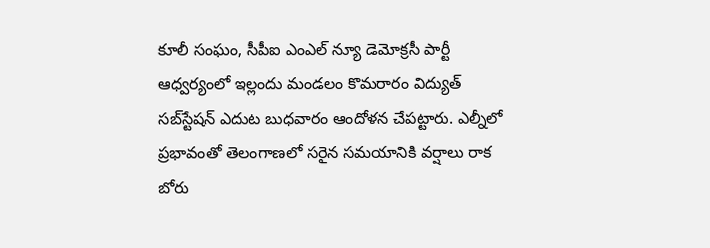కూలీ సంఘం, సీపీఐ ఎంఎల్ న్యూ డెమోక్రసీ పార్టీ ఆధ్వర్యంలో ఇల్లందు మండలం కొమరారం విద్యుత్ సబ్‌స్టేషన్ ఎదుట బుధవారం ఆందోళన చేపట్టారు. ఎల్నీలో ప్రభావంతో తెలంగాణలో సరైన సమయానికి వర్షాలు రాక బోరు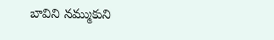బావిని నమ్ముకుని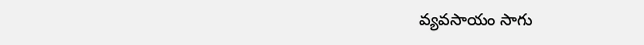వ్యవసాయం సాగు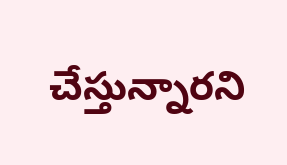చేస్తున్నారని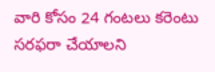వారి కోసం 24 గంటలు కరెంటు సరఫరా చేయాలని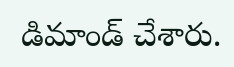డిమాండ్ చేశారు.